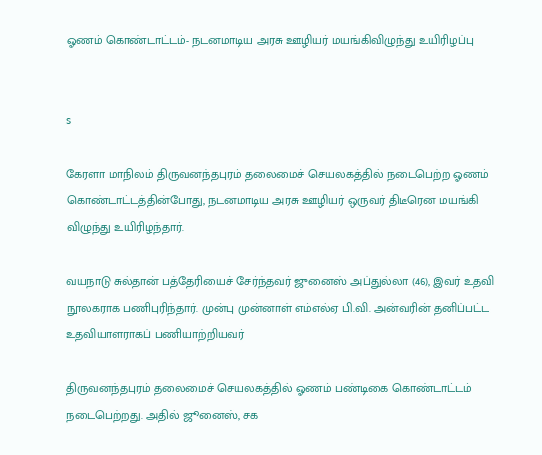ஓணம் கொண்டாட்டம்- நடனமாடிய அரசு ஊழியர் மயங்கிவிழுந்து உயிரிழப்பு


s

கேரளா மாநிலம் திருவனந்தபுரம் தலைமைச் செயலகத்தில் நடைபெற்ற ஓணம் கொண்டாட்டத்தின்போது, நடனமாடிய அரசு ஊழியர் ஒருவர் திடீரென மயங்கி விழுந்து உயிரிழந்தார்.

வயநாடு சுல்தான் பத்தேரியைச் சேர்ந்தவர் ஜுனைஸ் அப்துல்லா (46), இவர் உதவி நூலகராக பணிபுரிந்தார். முன்பு முன்னாள் எம்எல்ஏ பி.வி. அன்வரின் தனிப்பட்ட உதவியாளராகப் பணியாற்றியவர்

திருவனந்தபுரம் தலைமைச் செயலகத்தில் ஓணம் பண்டிகை கொண்டாட்டம் நடைபெற்றது. அதில் ஜூனைஸ், சக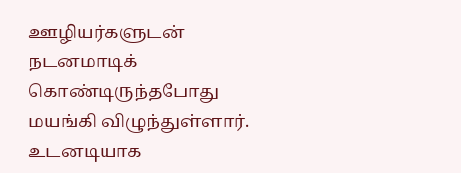ஊழியர்களுடன் நடனமாடிக் கொண்டிருந்தபோது மயங்கி விழுந்துள்ளார். உடனடியாக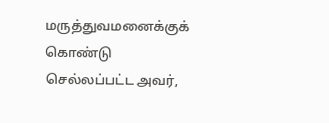மருத்துவமனைக்குக் கொண்டு செல்லப்பட்ட அவர்,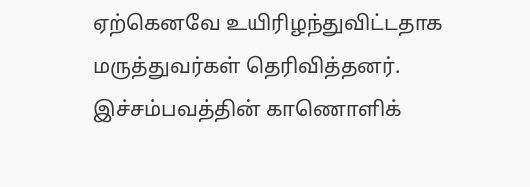ஏற்கெனவே உயிரிழந்துவிட்டதாக மருத்துவர்கள் தெரிவித்தனர். இச்சம்பவத்தின் காணொளிக்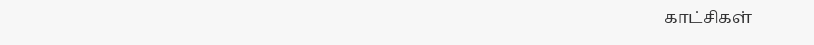காட்சிகள்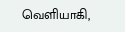வெளியாகி,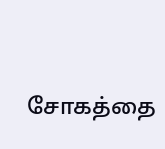சோகத்தை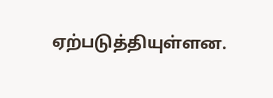ஏற்படுத்தியுள்ளன.